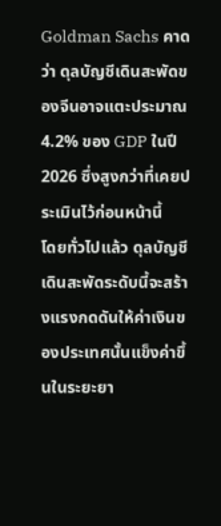Goldman Sachs คาดว่า ดุลบัญชีเดินสะพัดของจีนอาจแตะประมาณ 4.2% ของ GDP ในปี 2026 ซึ่งสูงกว่าที่เคยประเมินไว้ก่อนหน้านี้
โดยทั่วไปแล้ว ดุลบัญชีเดินสะพัดระดับนี้จะสร้างแรงกดดันให้ค่าเงินของประเทศนั้นแข็งค่าขึ้นในระยะยา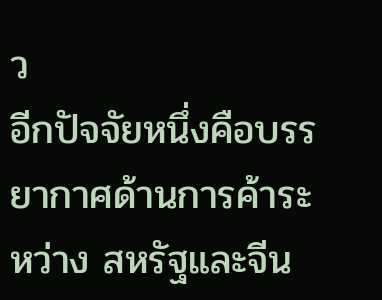ว
อีกปัจจัยหนึ่งคือบรรยากาศด้านการค้าระหว่าง สหรัฐและจีน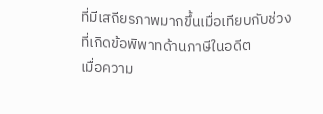ที่มีเสถียรภาพมากขึ้นเมื่อเทียบกับช่วงที่เกิดข้อพิพาทด้านภาษีในอดีต
เมื่อความ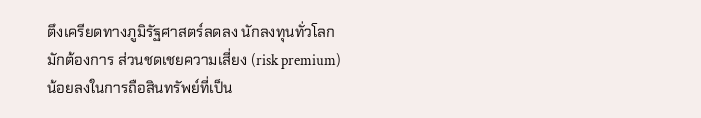ตึงเครียดทางภูมิรัฐศาสตร์ลดลง นักลงทุนทั่วโลกมักต้องการ ส่วนชดเชยความเสี่ยง (risk premium) น้อยลงในการถือสินทรัพย์ที่เป็น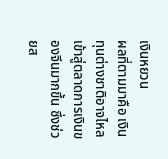เงินหยวน
ผลที่ตามมาคือ เงินทุนต่างชาติอาจไหลเข้าสู่ตลาดการเงินของจีนมากขึ้น ซึ่งช่วยส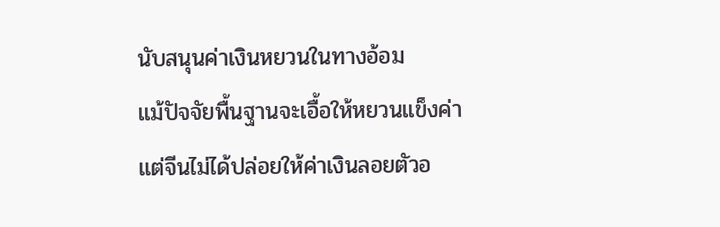นับสนุนค่าเงินหยวนในทางอ้อม
แม้ปัจจัยพื้นฐานจะเอื้อให้หยวนแข็งค่า แต่จีนไม่ได้ปล่อยให้ค่าเงินลอยตัวอ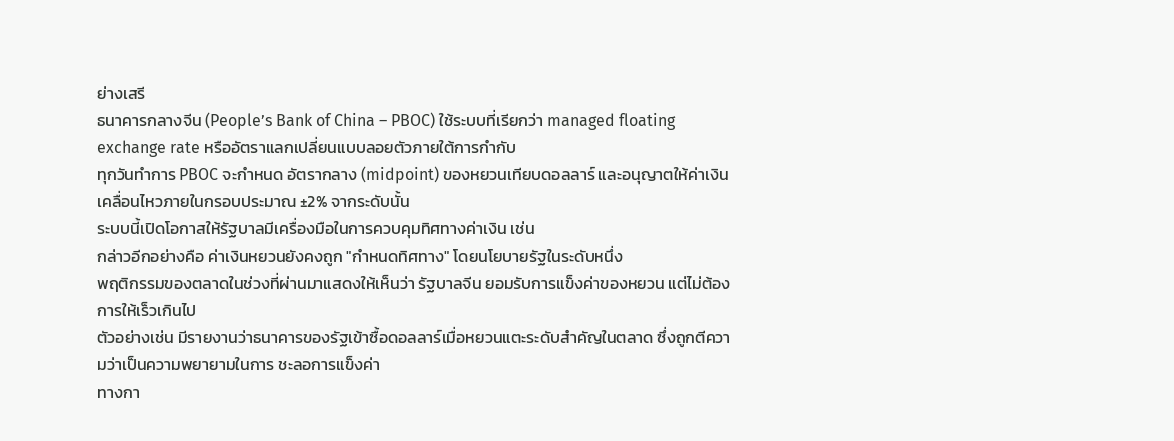ย่างเสรี
ธนาคารกลางจีน (People’s Bank of China – PBOC) ใช้ระบบที่เรียกว่า managed floating exchange rate หรืออัตราแลกเปลี่ยนแบบลอยตัวภายใต้การกำกับ
ทุกวันทำการ PBOC จะกำหนด อัตรากลาง (midpoint) ของหยวนเทียบดอลลาร์ และอนุญาตให้ค่าเงินเคลื่อนไหวภายในกรอบประมาณ ±2% จากระดับนั้น
ระบบนี้เปิดโอกาสให้รัฐบาลมีเครื่องมือในการควบคุมทิศทางค่าเงิน เช่น
กล่าวอีกอย่างคือ ค่าเงินหยวนยังคงถูก "กำหนดทิศทาง" โดยนโยบายรัฐในระดับหนึ่ง
พฤติกรรมของตลาดในช่วงที่ผ่านมาแสดงให้เห็นว่า รัฐบาลจีน ยอมรับการแข็งค่าของหยวน แต่ไม่ต้องการให้เร็วเกินไป
ตัวอย่างเช่น มีรายงานว่าธนาคารของรัฐเข้าซื้อดอลลาร์เมื่อหยวนแตะระดับสำคัญในตลาด ซึ่งถูกตีความว่าเป็นความพยายามในการ ชะลอการแข็งค่า
ทางกา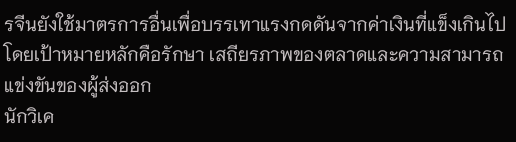รจีนยังใช้มาตรการอื่นเพื่อบรรเทาแรงกดดันจากค่าเงินที่แข็งเกินไป โดยเป้าหมายหลักคือรักษา เสถียรภาพของตลาดและความสามารถแข่งขันของผู้ส่งออก
นักวิเค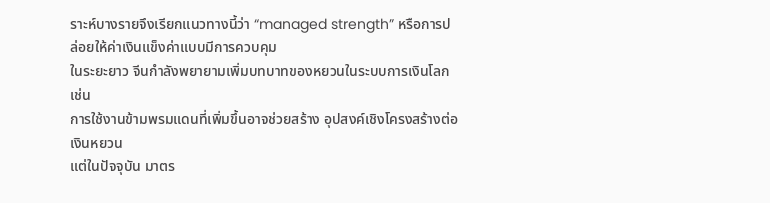ราะห์บางรายจึงเรียกแนวทางนี้ว่า “managed strength” หรือการปล่อยให้ค่าเงินแข็งค่าแบบมีการควบคุม
ในระยะยาว จีนกำลังพยายามเพิ่มบทบาทของหยวนในระบบการเงินโลก เช่น
การใช้งานข้ามพรมแดนที่เพิ่มขึ้นอาจช่วยสร้าง อุปสงค์เชิงโครงสร้างต่อเงินหยวน
แต่ในปัจจุบัน มาตร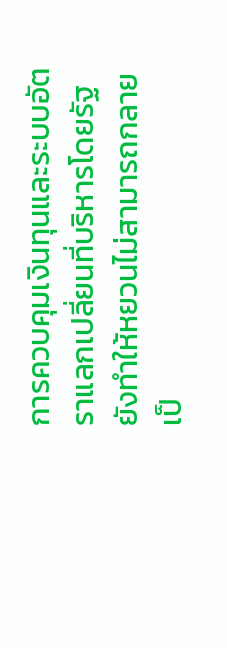การควบคุมเงินทุนและระบบอัตราแลกเปลี่ยนที่บริหารโดยรัฐ ยังทำให้หยวนไม่สามารถกลายเป็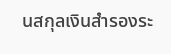นสกุลเงินสำรองระ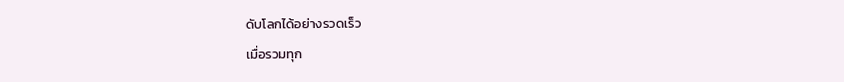ดับโลกได้อย่างรวดเร็ว
เมื่อรวมทุก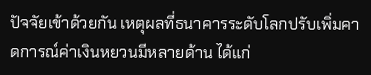ปัจจัยเข้าด้วยกัน เหตุผลที่ธนาคารระดับโลกปรับเพิ่มคาดการณ์ค่าเงินหยวนมีหลายด้าน ได้แก่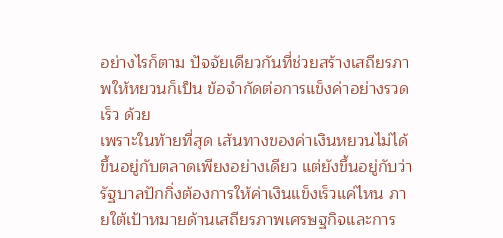อย่างไรก็ตาม ปัจจัยเดียวกันที่ช่วยสร้างเสถียรภาพให้หยวนก็เป็น ข้อจำกัดต่อการแข็งค่าอย่างรวดเร็ว ด้วย
เพราะในท้ายที่สุด เส้นทางของค่าเงินหยวนไม่ได้ขึ้นอยู่กับตลาดเพียงอย่างเดียว แต่ยังขึ้นอยู่กับว่า รัฐบาลปักกิ่งต้องการให้ค่าเงินแข็งเร็วแค่ไหน ภายใต้เป้าหมายด้านเสถียรภาพเศรษฐกิจและการ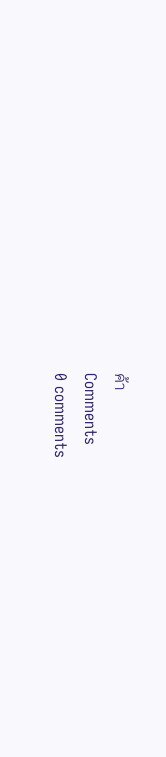ค้า
Comments
0 comments